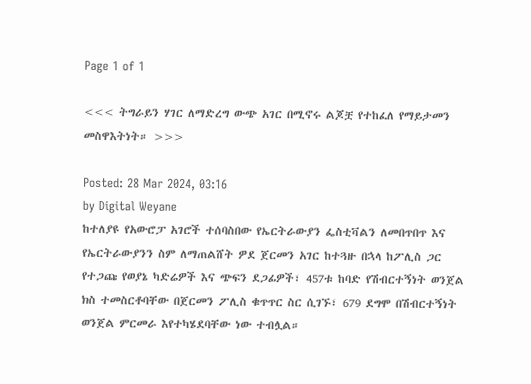Page 1 of 1

<<< ትግራይን ሃገር ለማድረግ ውጭ አገር በሚኖሩ ልጆቿ የተከፈለ የማይታመን መስዋእትነት። >>>

Posted: 28 Mar 2024, 03:16
by Digital Weyane
ከተለያዩ የአውሮፓ አገሮች ተሰባስበው የኤርትራውያን ፌስቲቫልን ለመበጥበጥ እና የኤርትራውያንን ስም ለማጠልሸት ዎደ ጀርመን አገር ከተጓዙ በኋላ ከፖሊስ ጋር የተጋጩ የወያኔ ካድሬዎች እና ጭፍን ደጋፊዎች፣ 457ቱ ከባድ የሽብርተኝነት ወንጀል ክስ ተመስርቶባቸው በጀርመን ፖሊስ ቁጥጥር ስር ሲገኙ፣ 679 ደግሞ በሽብርተኝነት ወንጀል ምርመራ እየተካሄደባቸው ነው ተብሏል።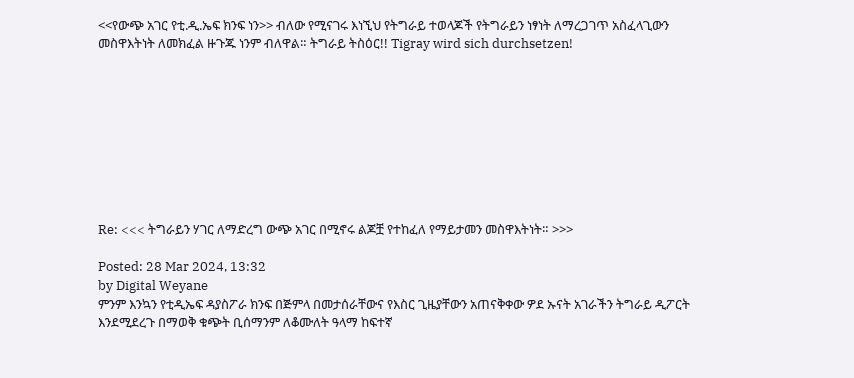<<የውጭ አገር የቲ.ዲ.ኤፍ ክንፍ ነን>> ብለው የሚናገሩ እነኚህ የትግራይ ተወላጆች የትግራይን ነፃነት ለማረጋገጥ አስፈላጊውን መስዋእትነት ለመክፈል ዙጉጁ ነንም ብለዋል። ትግራይ ትስዕር!! Tigray wird sich durchsetzen!









Re: <<< ትግራይን ሃገር ለማድረግ ውጭ አገር በሚኖሩ ልጆቿ የተከፈለ የማይታመን መስዋእትነት። >>>

Posted: 28 Mar 2024, 13:32
by Digital Weyane
ምንም እንኳን የቲዲኤፍ ዳያስፖራ ክንፍ በጅምላ በመታሰራቸውና የእስር ጊዜያቸውን አጠናቅቀው ዎደ ኡናት አገራችን ትግራይ ዲፖርት እንደሚደረጉ በማወቅ ቁጭት ቢሰማንም ለቆሙለት ዓላማ ከፍተኛ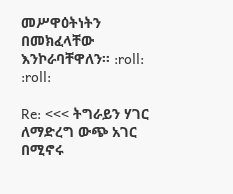መሥዋዕትነትን በመክፈላቸው እንኮራባቸዋለን። :roll: :roll:

Re: <<< ትግራይን ሃገር ለማድረግ ውጭ አገር በሚኖሩ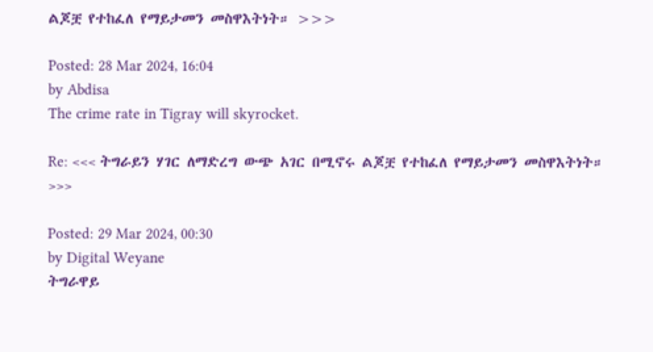ልጆቿ የተከፈለ የማይታመን መስዋእትነት። >>>

Posted: 28 Mar 2024, 16:04
by Abdisa
The crime rate in Tigray will skyrocket.

Re: <<< ትግራይን ሃገር ለማድረግ ውጭ አገር በሚኖሩ ልጆቿ የተከፈለ የማይታመን መስዋእትነት። >>>

Posted: 29 Mar 2024, 00:30
by Digital Weyane
ትግራዋይ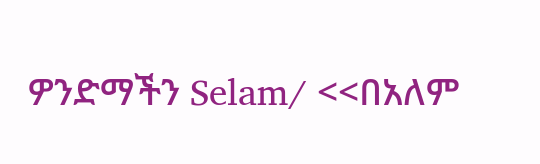ዎንድማችን Selam/ <<በአለም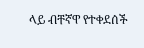ላይ ብቸኛዋ የተቀደሰች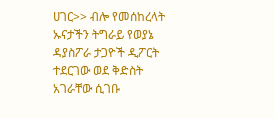ሀገር>> ብሎ የመሰከረላት ኡናታችን ትግራይ የወያኔ ዳያስፖራ ታጋዮች ዲፖርት ተደርገው ወደ ቅድስት አገራቸው ሲገቡ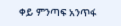ቀይ ምንጣፍ አንጥፋ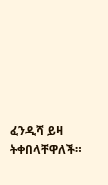ፈንዲሻ ይዛ ትቀበላቸዋለች።